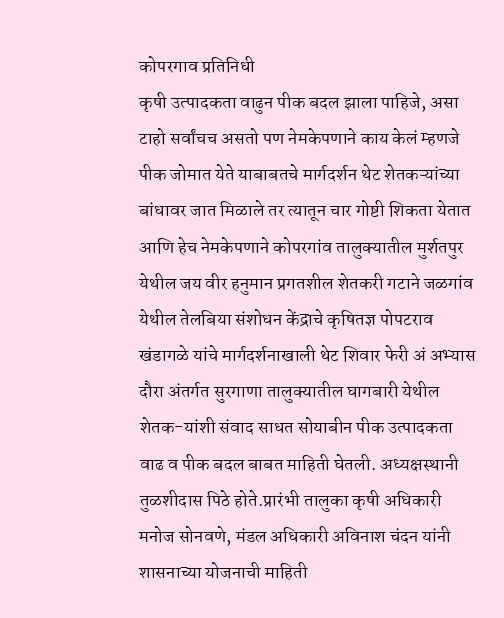कोपरगाव प्रतिनिधी
कृषी उत्पादकता वाढुन पीक बदल झाला पाहिजे, असा टाहो सर्वांचच असतो पण नेमकेपणाने काय केलं म्हणजे पीक जोमात येते याबाबतचे मार्गदर्शन थेट शेतकऱ्यांच्या बांधावर जात मिळाले तर त्यातून चार गोष्टी शिकता येतात आणि हेच नेमकेपणाने कोपरगांव तालुक्यातील मुर्शतपुर येथील जय वीर हनुमान प्रगतशील शेतकरी गटाने जळगांव येथील तेलबिया संशोधन केंद्राचे कृषितज्ञ पोपटराव खंडागळे यांचे मार्गदर्शनाखाली थेट शिवार फेरी अं अभ्यास दौरा अंतर्गत सुरगाणा तालुक्यातील घागबारी येथील शेतक-यांशी संवाद साधत सोयाबीन पीक उत्पादकता वाढ व पीक बदल बाबत माहिती घेतली. अध्यक्षस्थानी तुळशीदास पिठे होते.प्रारंभी तालुका कृषी अधिकारी मनोज सोनवणे, मंडल अधिकारी अविनाश चंदन यांनी शासनाच्या योजनाची माहिती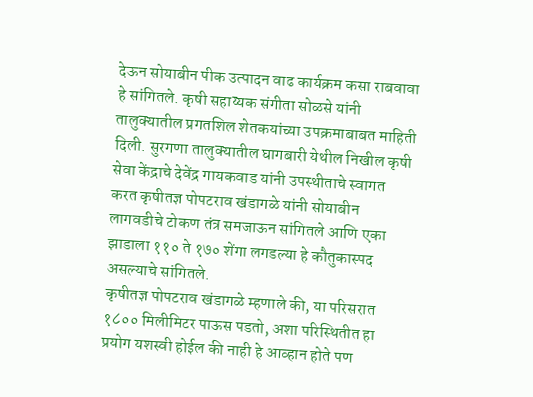देऊन सोयाबीन पीक उत्पादन वाढ कार्यक्रम कसा राबवावा हे सांगितले. कृषी सहाय्यक संगीता सोळसे यांनी तालुक्यातील प्रगतशिल शेतकयांच्या उपक्रमाबाबत माहिती दिली. सुरगणा तालुक्यातील घागबारी येथील निखील कृषी सेवा केंद्राचे देवेंद्र गायकवाड यांनी उपस्थीताचे स्वागत करत कृषीतज्ञ पोपटराव खंडागळे यांनी सोयाबीन लागवडीचे टोकण तंत्र समजाऊन सांगितले आणि एका झाडाला ११० ते १७० शेंगा लगडल्या हे कौतुकास्पद असल्याचे सांगितले.
कृषीतज्ञ पोपटराव खंडागळे म्हणाले की, या परिसरात १८०० मिलीमिटर पाऊस पडतो, अशा परिस्थितीत हा प्रयोग यशस्वी होईल की नाही हे आव्हान होते पण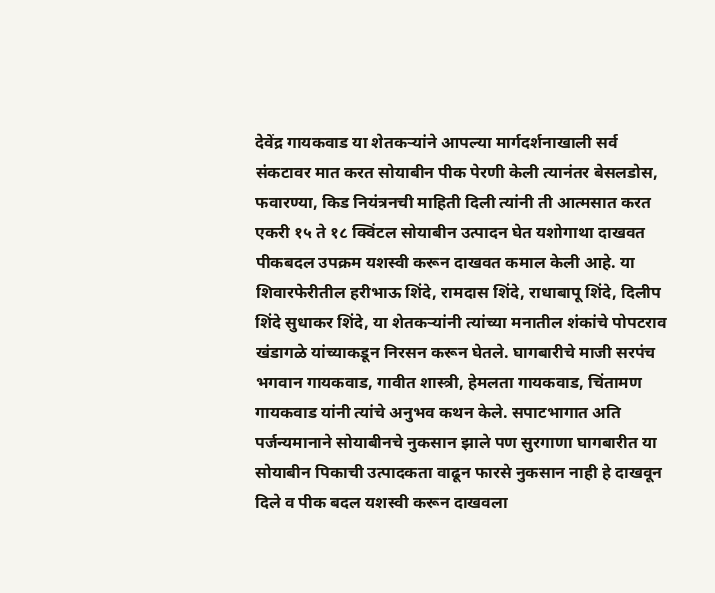देवेंद्र गायकवाड या शेतकऱ्यांने आपल्या मार्गदर्शनाखाली सर्व संकटावर मात करत सोयाबीन पीक पेरणी केली त्यानंतर बेसलडोस, फवारण्या, किड नियंत्रनची माहिती दिली त्यांनी ती आत्मसात करत एकरी १५ ते १८ क्विंटल सोयाबीन उत्पादन घेत यशोगाथा दाखवत पीकबदल उपक्रम यशस्वी करून दाखवत कमाल केली आहे. या शिवारफेरीतील हरीभाऊ शिंदे, रामदास शिंदे, राधाबापू शिंदे, दिलीप शिंदे सुधाकर शिंदे, या शेतकऱ्यांनी त्यांच्या मनातील शंकांचे पोपटराव खंडागळे यांच्याकडून निरसन करून घेतले. घागबारीचे माजी सरपंच भगवान गायकवाड, गावीत शास्त्री, हेमलता गायकवाड, चिंतामण गायकवाड यांनी त्यांचे अनुभव कथन केले. सपाटभागात अति पर्जन्यमानाने सोयाबीनचे नुकसान झाले पण सुरगाणा घागबारीत या सोयाबीन पिकाची उत्पादकता वाढून फारसे नुकसान नाही हे दाखवून दिले व पीक बदल यशस्वी करून दाखवला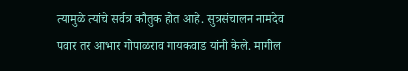त्यामुळे त्यांचे सर्वत्र कौतुक होत आहे. सुत्रसंचालन नामदेव पवार तर आभार गोपाळराव गायकवाड यांनी केले. मागील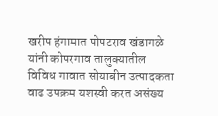खरीप हंगामात पोपटराव खंडागळे यांनी कोपरगाव तालुक्यातील विविध गावात सोयाबीन उत्पादकता वाढ उपक्रम यशस्वी करत असंख्य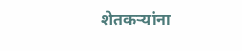शेतकऱ्यांना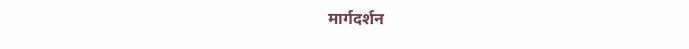मार्गदर्शन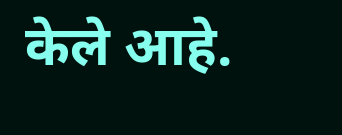केले आहे.